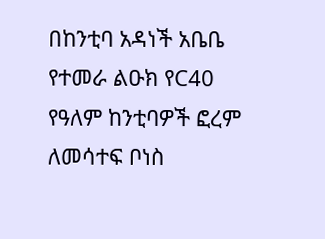በከንቲባ አዳነች አቤቤ የተመራ ልዑክ የC40 የዓለም ከንቲባዎች ፎረም ለመሳተፍ ቦነስ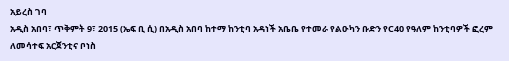አይረስ ገባ
አዲስ አበባ፣ ጥቅምት 9፣ 2015 (ኤፍ ቢ ሲ) በአዲስ አበባ ከተማ ከንቲባ አዳነች አቤቤ የተመራ የልዑካን ቡድን የC40 የዓለም ከንቲባዎች ፎረም ለመሳተፍ አርጀንቲና ቦነስ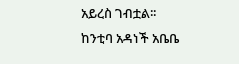አይረስ ገብቷል፡፡
ከንቲባ አዳነች አቤቤ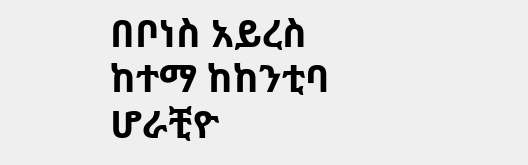በቦነስ አይረስ ከተማ ከከንቲባ ሆራቺዮ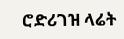ሮድሪገዝ ላሬት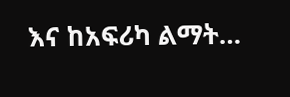እና ከአፍሪካ ልማት…